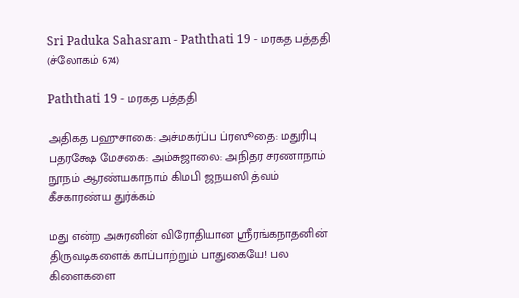Sri Paduka Sahasram - Paththati 19 - மரகத பத்ததி (ச்லோகம் 674)

Paththati 19 - மரகத பத்ததி

அதிகத பஹுசாகை: அச்மகர்ப்ப ப்ரஸூதை: மதுரிபு பதரக்ஷே மேசகை: அம்சுஜாலை: அநிதர சரணாநாம் நூநம் ஆரண்யகாநாம் கிமபி ஜநயஸி த்வம் கீசகாரண்ய துர்க்கம்

மது என்ற அசுரனின் விரோதியான ஸ்ரீரங்கநாதனின் திருவடிகளைக் காப்பாற்றும் பாதுகையே! பல கிளைகளை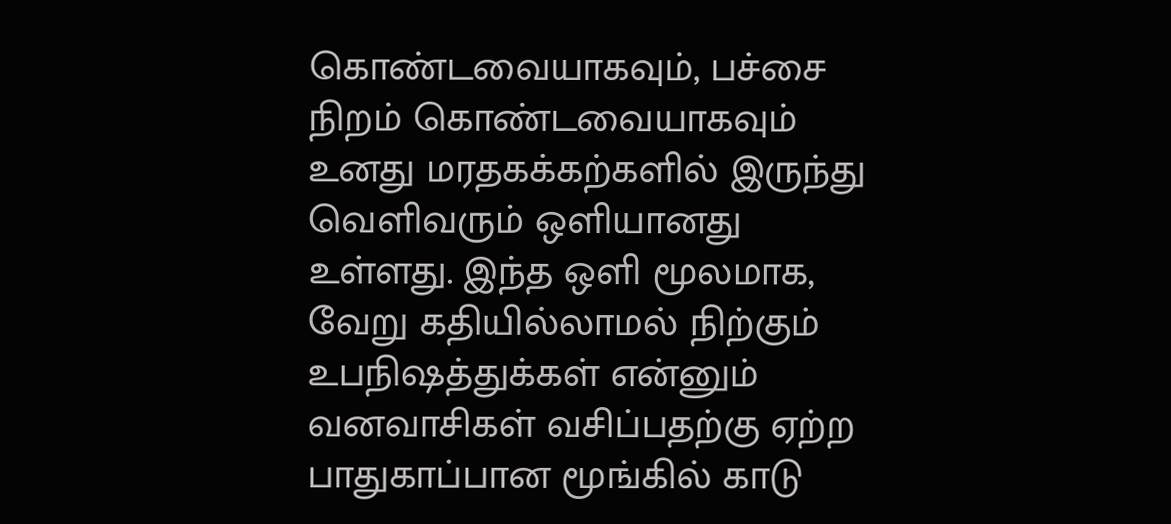கொண்டவையாகவும், பச்சை நிறம் கொண்டவையாகவும் உனது மரதகக்கற்களில் இருந்து வெளிவரும் ஒளியானது உள்ளது. இந்த ஒளி மூலமாக, வேறு கதியில்லாமல் நிற்கும் உபநிஷத்துக்கள் என்னும் வனவாசிகள் வசிப்பதற்கு ஏற்ற பாதுகாப்பான மூங்கில் காடு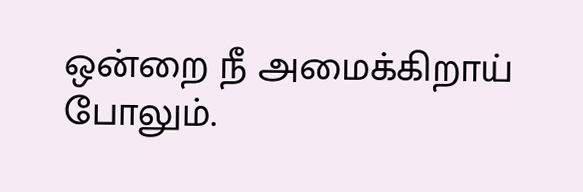ஒன்றை நீ அமைக்கிறாய் போலும்.